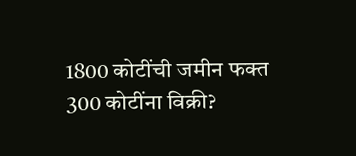1800 कोटींची जमीन फक्त 300 कोटींना विक्री?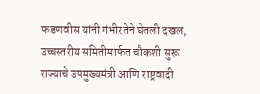फडणवीस यांनी गंभीरतेने घेतली दखल, उच्चस्तरीय समितीमार्फत चौकशी सुरू
राज्याचे उपमुख्यमंत्री आणि राष्ट्रवादी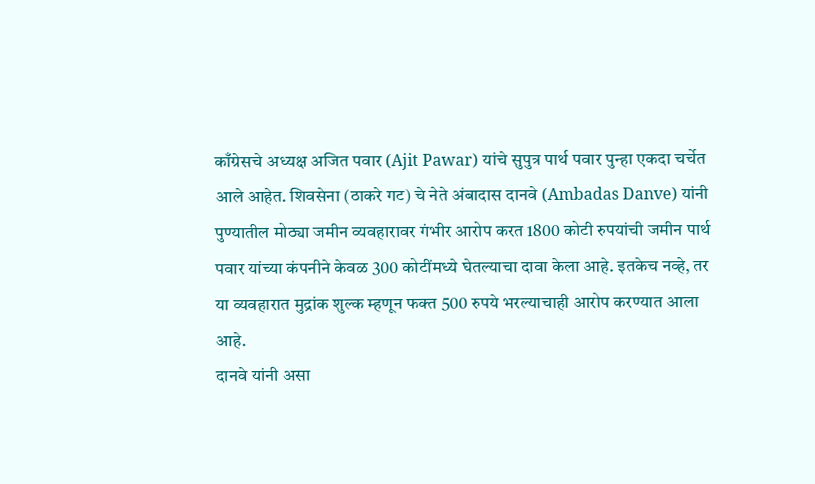काँग्रेसचे अध्यक्ष अजित पवार (Ajit Pawar) यांचे सुपुत्र पार्थ पवार पुन्हा एकदा चर्चेत आले आहेत. शिवसेना (ठाकरे गट) चे नेते अंबादास दानवे (Ambadas Danve) यांनी पुण्यातील मोठ्या जमीन व्यवहारावर गंभीर आरोप करत 1800 कोटी रुपयांची जमीन पार्थ पवार यांच्या कंपनीने केवळ 300 कोटींमध्ये घेतल्याचा दावा केला आहे. इतकेच नव्हे, तर या व्यवहारात मुद्रांक शुल्क म्हणून फक्त 500 रुपये भरल्याचाही आरोप करण्यात आला आहे.
दानवे यांनी असा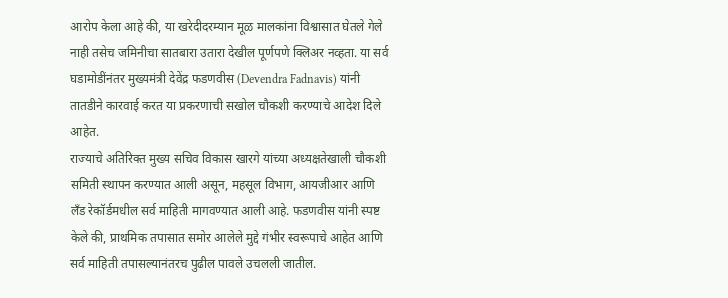आरोप केला आहे की, या खरेदीदरम्यान मूळ मालकांना विश्वासात घेतले गेले नाही तसेच जमिनीचा सातबारा उतारा देखील पूर्णपणे क्लिअर नव्हता. या सर्व घडामोडींनंतर मुख्यमंत्री देवेंद्र फडणवीस (Devendra Fadnavis) यांनी तातडीने कारवाई करत या प्रकरणाची सखोल चौकशी करण्याचे आदेश दिले आहेत.
राज्याचे अतिरिक्त मुख्य सचिव विकास खारगे यांच्या अध्यक्षतेखाली चौकशी समिती स्थापन करण्यात आली असून, महसूल विभाग, आयजीआर आणि लँड रेकॉर्डमधील सर्व माहिती मागवण्यात आली आहे. फडणवीस यांनी स्पष्ट केले की, प्राथमिक तपासात समोर आलेले मुद्दे गंभीर स्वरूपाचे आहेत आणि सर्व माहिती तपासल्यानंतरच पुढील पावले उचलली जातील.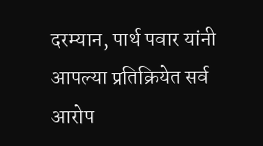दरम्यान, पार्थ पवार यांनी आपल्या प्रतिक्रियेत सर्व आरोप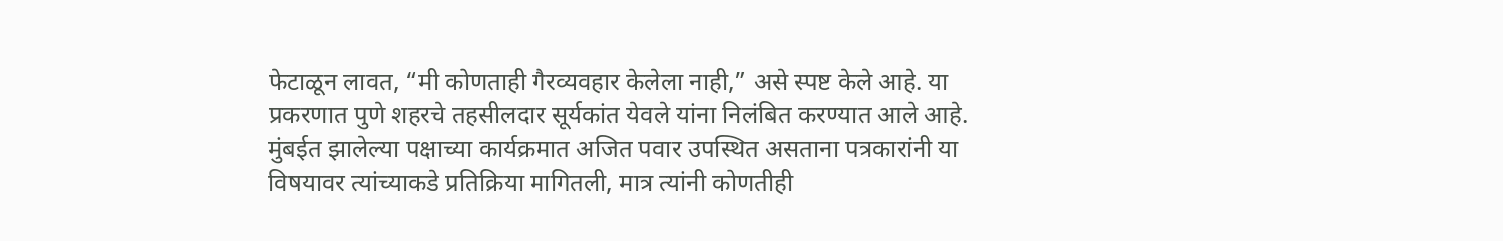फेटाळून लावत, “मी कोणताही गैरव्यवहार केलेला नाही,” असे स्पष्ट केले आहे. या प्रकरणात पुणे शहरचे तहसीलदार सूर्यकांत येवले यांना निलंबित करण्यात आले आहे.
मुंबईत झालेल्या पक्षाच्या कार्यक्रमात अजित पवार उपस्थित असताना पत्रकारांनी या विषयावर त्यांच्याकडे प्रतिक्रिया मागितली, मात्र त्यांनी कोणतीही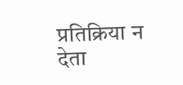प्रतिक्रिया न देता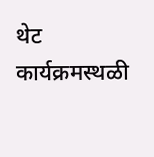थेट कार्यक्रमस्थळी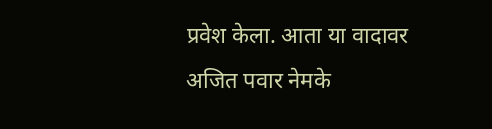प्रवेश केला. आता या वादावर अजित पवार नेमके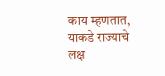काय म्हणतात, याकडे राज्याचे लक्ष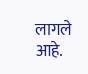लागले आहे.